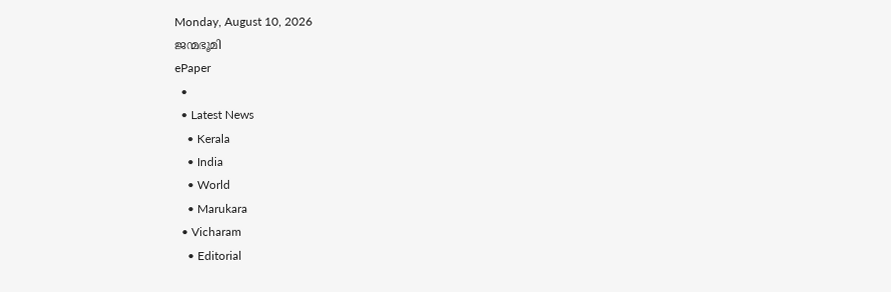Monday, August 10, 2026
ജന്മഭൂമി
ePaper
  •
  • Latest News
    • Kerala
    • India
    • World
    • Marukara
  • Vicharam
    • Editorial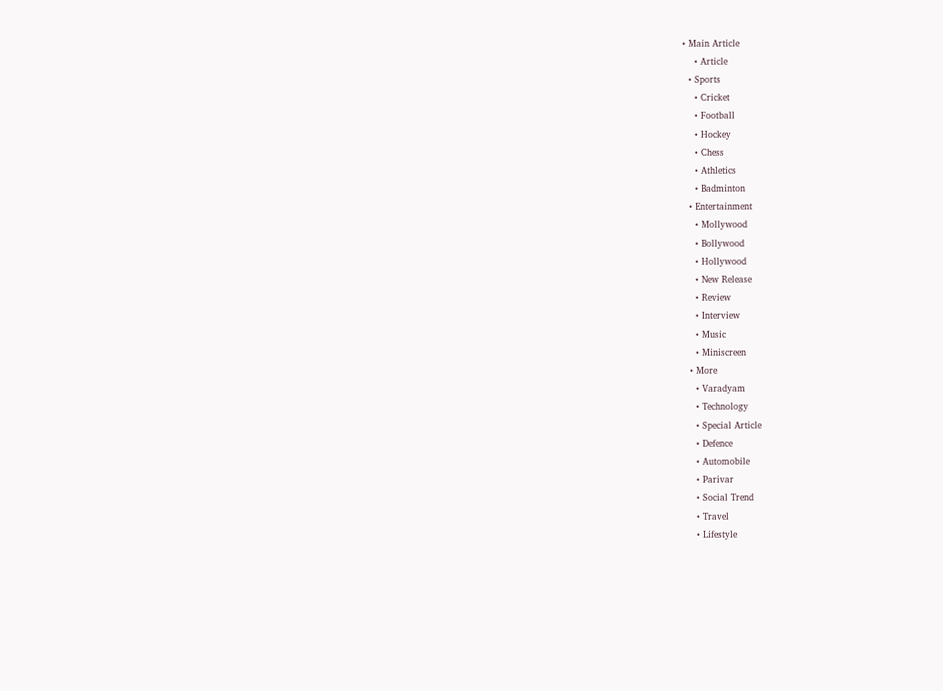• Main Article
    • Article
  • Sports
    • Cricket
    • Football
    • Hockey
    • Chess
    • Athletics
    • Badminton
  • Entertainment
    • Mollywood
    • Bollywood
    • Hollywood
    • New Release
    • Review
    • Interview
    • Music
    • Miniscreen
  • More
    • Varadyam
    • Technology
    • Special Article
    • Defence
    • Automobile
    • Parivar
    • Social Trend
    • Travel
    • Lifestyle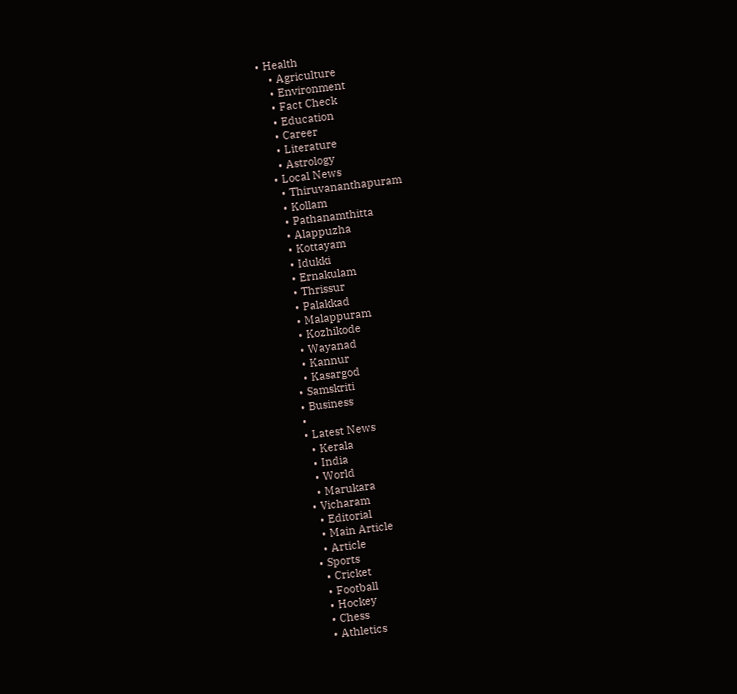• Health
    • Agriculture
    • Environment
    • Fact Check
    • Education
    • Career
    • Literature
    • Astrology
  • Local News
    • Thiruvananthapuram
    • Kollam
    • Pathanamthitta
    • Alappuzha
    • Kottayam
    • Idukki
    • Ernakulam
    • Thrissur
    • Palakkad
    • Malappuram
    • Kozhikode
    • Wayanad
    • Kannur
    • Kasargod
  • Samskriti
  • Business
  •
  • Latest News
    • Kerala
    • India
    • World
    • Marukara
  • Vicharam
    • Editorial
    • Main Article
    • Article
  • Sports
    • Cricket
    • Football
    • Hockey
    • Chess
    • Athletics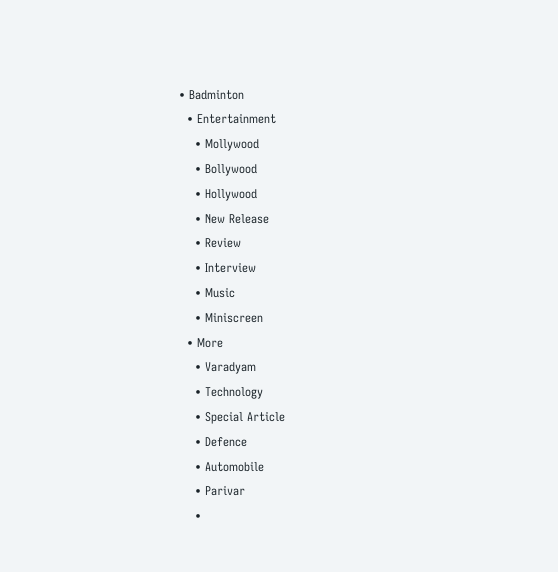• Badminton
  • Entertainment
    • Mollywood
    • Bollywood
    • Hollywood
    • New Release
    • Review
    • Interview
    • Music
    • Miniscreen
  • More
    • Varadyam
    • Technology
    • Special Article
    • Defence
    • Automobile
    • Parivar
    •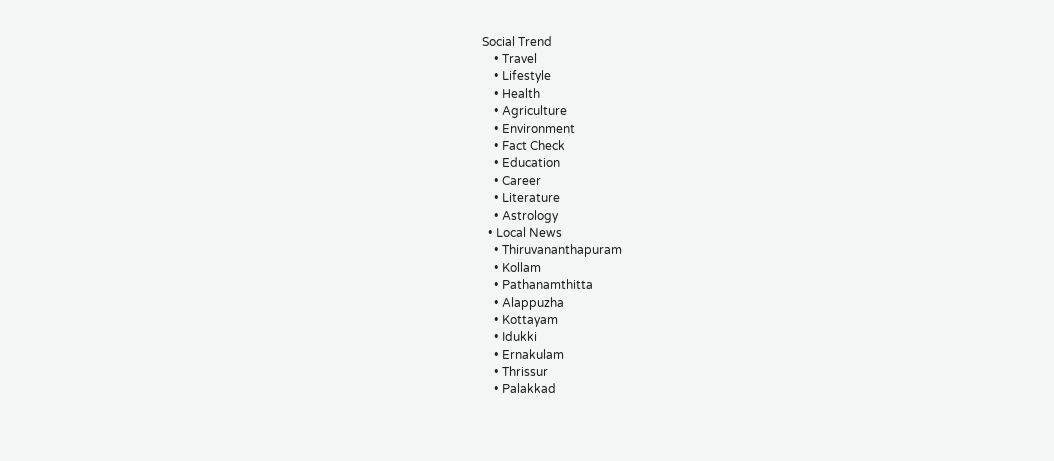Social Trend
    • Travel
    • Lifestyle
    • Health
    • Agriculture
    • Environment
    • Fact Check
    • Education
    • Career
    • Literature
    • Astrology
  • Local News
    • Thiruvananthapuram
    • Kollam
    • Pathanamthitta
    • Alappuzha
    • Kottayam
    • Idukki
    • Ernakulam
    • Thrissur
    • Palakkad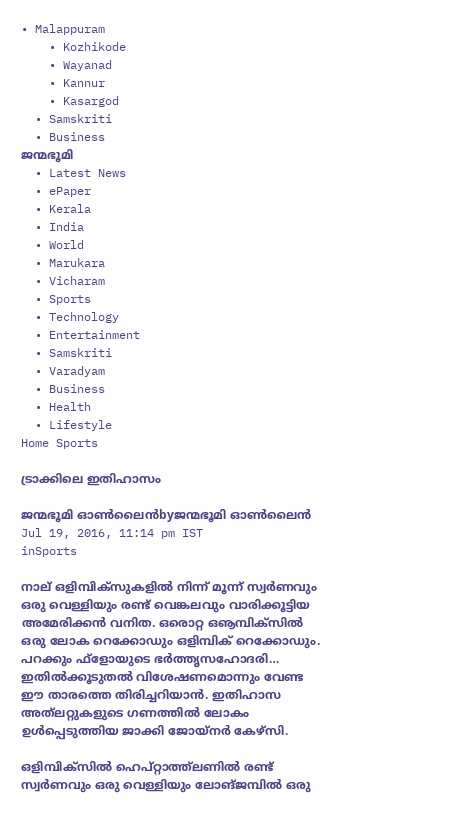• Malappuram
    • Kozhikode
    • Wayanad
    • Kannur
    • Kasargod
  • Samskriti
  • Business
ജന്മഭൂമി
  • Latest News
  • ePaper
  • Kerala
  • India
  • World
  • Marukara
  • Vicharam
  • Sports
  • Technology
  • Entertainment
  • Samskriti
  • Varadyam
  • Business
  • Health
  • Lifestyle
Home Sports

ട്രാക്കിലെ ഇതിഹാസം

ജന്മഭൂമി ഓണ്‍ലൈന്‍byജന്മഭൂമി ഓണ്‍ലൈന്‍
Jul 19, 2016, 11:14 pm IST
inSports

നാല് ഒളിമ്പിക്‌സുകളിൽ നിന്ന് മൂന്ന് സ്വർണവും ഒരു വെള്ളിയും രണ്ട് വെങ്കലവും വാരിക്കൂട്ടിയ അമേരിക്കൻ വനിത. ഒരൊറ്റ ഒൡമ്പിക്‌സിൽ ഒരു ലോക റെക്കോഡും ഒളിമ്പിക് റെക്കോഡും. പറക്കും ഫ്‌ളോയുടെ ഭർത്തൃസഹോദരി… ഇതിൽക്കൂടുതൽ വിശേഷണമൊന്നും വേണ്ട ഈ താരത്തെ തിരിച്ചറിയാൻ. ഇതിഹാസ അത്‌ലറ്റുകളുടെ ഗണത്തിൽ ലോകം ഉൾപ്പെടുത്തിയ ജാക്കി ജോയ്‌നർ കേഴ്‌സി.

ഒളിമ്പിക്‌സിൽ ഹെപ്റ്റാത്ത്‌ലണിൽ രണ്ട് സ്വർണവും ഒരു വെള്ളിയും ലോങ്ജമ്പിൽ ഒരു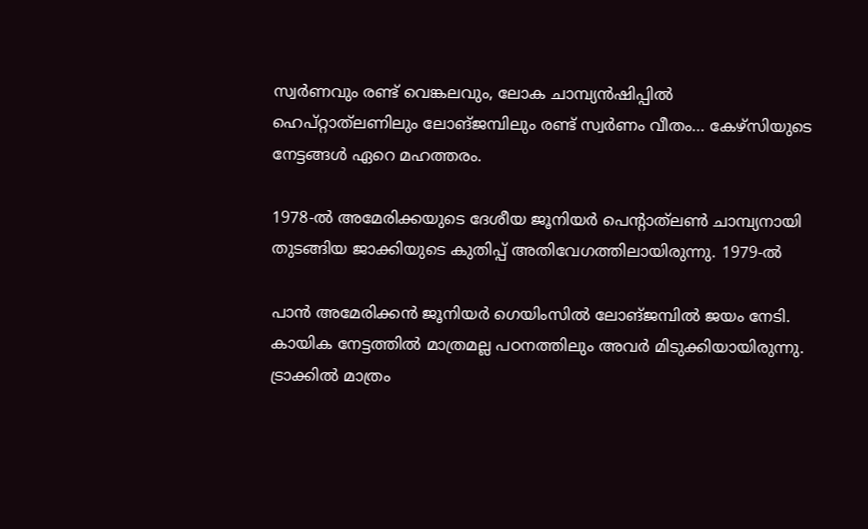സ്വർണവും രണ്ട് വെങ്കലവും, ലോക ചാമ്പ്യൻഷിപ്പിൽ ഹെപ്റ്റാത്‌ലണിലും ലോങ്ജമ്പിലും രണ്ട് സ്വർണം വീതം… കേഴ്‌സിയുടെ നേട്ടങ്ങൾ ഏറെ മഹത്തരം.

1978-ൽ അമേരിക്കയുടെ ദേശീയ ജൂനിയർ പെന്റാത്‌ലൺ ചാമ്പ്യനായി തുടങ്ങിയ ജാക്കിയുടെ കുതിപ്പ് അതിവേഗത്തിലായിരുന്നു. 1979-ൽ

പാൻ അമേരിക്കൻ ജൂനിയർ ഗെയിംസിൽ ലോങ്ജമ്പിൽ ജയം നേടി. കായിക നേട്ടത്തിൽ മാത്രമല്ല പഠനത്തിലും അവർ മിടുക്കിയായിരുന്നു. ട്രാക്കിൽ മാത്രം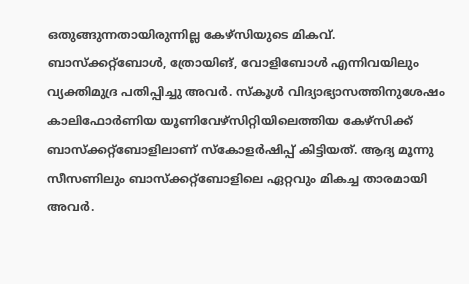ഒതുങ്ങുന്നതായിരുന്നില്ല കേഴ്‌സിയുടെ മികവ്. ബാസ്‌ക്കറ്റ്‌ബോൾ, ത്രോയിങ്, വോളിബോൾ എന്നിവയിലും വ്യക്തിമുദ്ര പതിപ്പിച്ചു അവർ. സ്‌കൂൾ വിദ്യാഭ്യാസത്തിനുശേഷം കാലിഫോർണിയ യൂണിവേഴ്‌സിറ്റിയിലെത്തിയ കേഴ്‌സിക്ക് ബാസ്‌ക്കറ്റ്‌ബോളിലാണ് സ്‌കോളർഷിപ്പ് കിട്ടിയത്. ആദ്യ മൂന്നു സീസണിലും ബാസ്‌ക്കറ്റ്‌ബോളിലെ ഏറ്റവും മികച്ച താരമായി അവർ.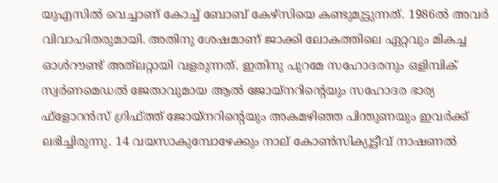യുഎസിൽ വെച്ചാണ് കോച്ച് ബോബ് കേഴ്‌സിയെ കണ്ടുമുട്ടുന്നത്. 1986ൽ അവർ വിവാഹിതരുമായി. അതിനു ശേഷമാണ് ജാക്കി ലോകത്തിലെ ഏറ്റവും മികച്ച ഓൾറൗണ്ട് അത്‌ലറ്റായി വളരുന്നത്. ഇതിനു പുറമേ സഹോദരനും ഒളിമ്പിക് സ്വർണമെഡൽ ജേതാവുമായ ആൽ ജോയ്‌നറിന്റെയും സഹോദര ഭാര്യ ഫ്‌ളോറൻസ് ഗ്രിഫ്ത്ത് ജോയ്‌നറിന്റെയും അകമഴിഞ്ഞ പിന്തുണയും ഇവർക്ക് ലഭിച്ചിരുന്നു. 14 വയസാകുമ്പോഴേക്കും നാല് കോൺസിക്യൂട്ടീവ് നാഷണൽ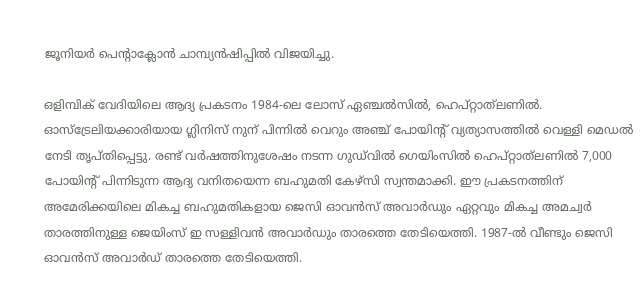ജൂനിയർ പെന്റാക്ലോൻ ചാമ്പ്യൻഷിപ്പിൽ വിജയിച്ചു.

ഒളിമ്പിക് വേദിയിലെ ആദ്യ പ്രകടനം 1984-ലെ ലോസ് ഏഞ്ചൽസിൽ, ഹെപ്റ്റാത്‌ലണിൽ. ഓസ്‌ട്രേലിയക്കാരിയായ ഗ്ലിനിസ് നുന് പിന്നിൽ വെറും അഞ്ച് പോയിന്റ് വ്യത്യാസത്തിൽ വെള്ളി മെഡൽ നേടി തൃപ്തിപ്പെട്ടു. രണ്ട് വർഷത്തിനുശേഷം നടന്ന ഗുഡ്‌വിൽ ഗെയിംസിൽ ഹെപ്റ്റാത്‌ലണിൽ 7,000 പോയിന്റ് പിന്നിടുന്ന ആദ്യ വനിതയെന്ന ബഹുമതി കേഴ്‌സി സ്വന്തമാക്കി. ഈ പ്രകടനത്തിന് അമേരിക്കയിലെ മികച്ച ബഹുമതികളായ ജെസി ഓവൻസ് അവാർഡും ഏറ്റവും മികച്ച അമച്വർ താരത്തിനുള്ള ജെയിംസ് ഇ സള്ളിവൻ അവാർഡും താരത്തെ തേടിയെത്തി. 1987-ൽ വീണ്ടും ജെസി ഓവൻസ് അവാർഡ് താരത്തെ തേടിയെത്തി.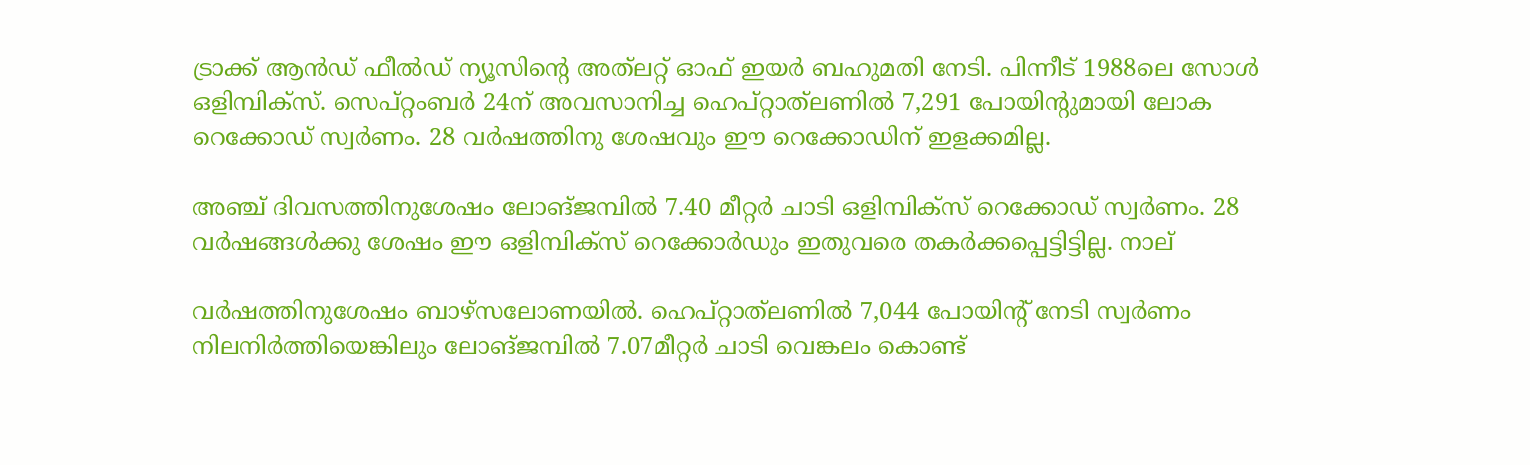ട്രാക്ക് ആൻഡ് ഫീൽഡ് ന്യൂസിന്റെ അത്‌ലറ്റ് ഓഫ് ഇയർ ബഹുമതി നേടി. പിന്നീട് 1988ലെ സോൾ ഒളിമ്പിക്‌സ്. സെപ്റ്റംബർ 24ന് അവസാനിച്ച ഹെപ്റ്റാത്‌ലണിൽ 7,291 പോയിന്റുമായി ലോക റെക്കോഡ് സ്വർണം. 28 വർഷത്തിനു ശേഷവും ഈ റെക്കോഡിന് ഇളക്കമില്ല.

അഞ്ച് ദിവസത്തിനുശേഷം ലോങ്ജമ്പിൽ 7.40 മീറ്റർ ചാടി ഒളിമ്പിക്‌സ് റെക്കോഡ് സ്വർണം. 28 വർഷങ്ങൾക്കു ശേഷം ഈ ഒളിമ്പിക്‌സ് റെക്കോർഡും ഇതുവരെ തകർക്കപ്പെട്ടിട്ടില്ല. നാല്

വർഷത്തിനുശേഷം ബാഴ്‌സലോണയിൽ. ഹെപ്റ്റാത്‌ലണിൽ 7,044 പോയിന്റ് നേടി സ്വർണം നിലനിർത്തിയെങ്കിലും ലോങ്ജമ്പിൽ 7.07മീറ്റർ ചാടി വെങ്കലം കൊണ്ട്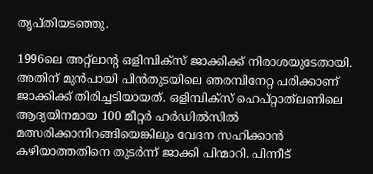തൃപ്തിയടഞ്ഞു.

1996ലെ അറ്റ്‌ലാന്റ ഒളിമ്പിക്‌സ് ജാക്കിക്ക് നിരാശയുടേതായി. അതിന് മുൻപായി പിൻതുടയിലെ ഞരമ്പിനേറ്റ പരിക്കാണ് ജാക്കിക്ക് തിരിച്ചടിയായത്. ഒളിമ്പിക്‌സ് ഹെപ്റ്റാത്‌ലണിലെ ആദ്യയിനമായ 100 മീറ്റർ ഹർഡിൽസിൽ മത്സരിക്കാനിറങ്ങിയെങ്കിലും വേദന സഹിക്കാൻ കഴിയാത്തതിനെ തുടർന്ന് ജാക്കി പിന്മാറി. പിന്നീട്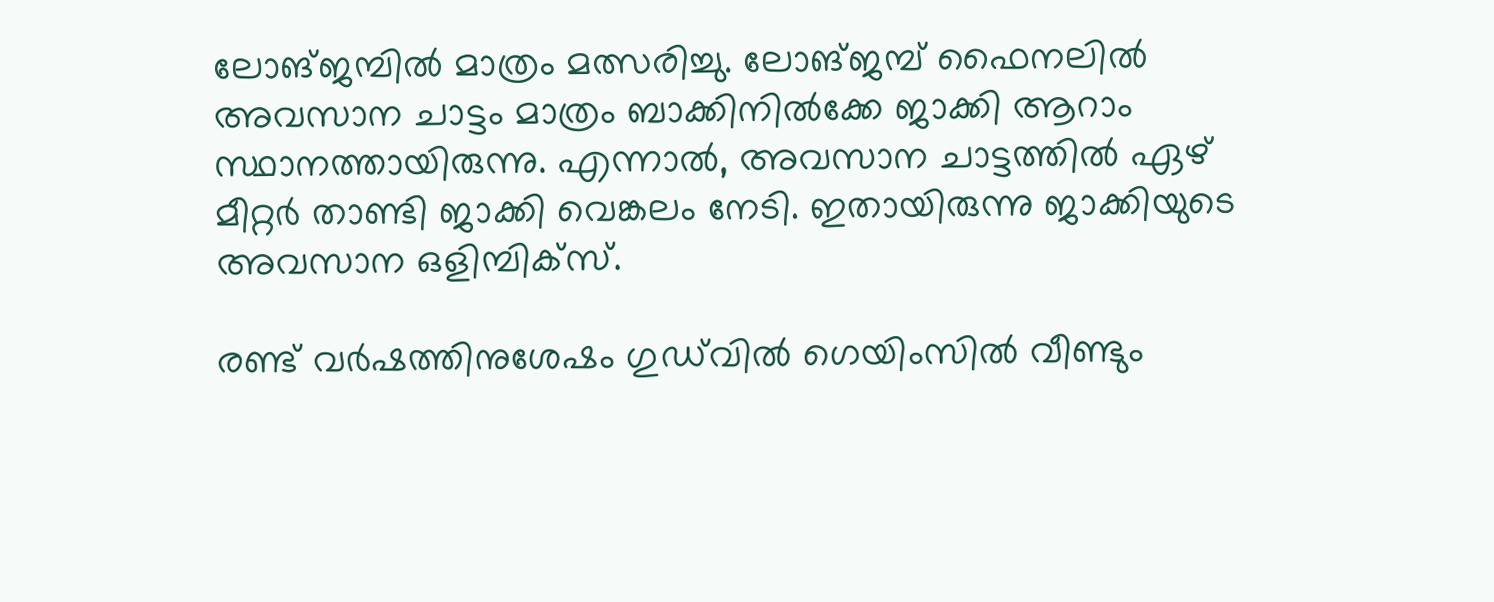ലോങ്ജമ്പിൽ മാത്രം മത്സരിച്ചു. ലോങ്ജമ്പ് ഫൈനലിൽ അവസാന ചാട്ടം മാത്രം ബാക്കിനിൽക്കേ ജാക്കി ആറാം സ്ഥാനത്തായിരുന്നു. എന്നാൽ, അവസാന ചാട്ടത്തിൽ ഏഴ് മീറ്റർ താണ്ടി ജാക്കി വെങ്കലം നേടി. ഇതായിരുന്നു ജാക്കിയുടെ അവസാന ഒളിമ്പിക്‌സ്.

രണ്ട് വർഷത്തിനുശേഷം ഗുഡ്‌വിൽ ഗെയിംസിൽ വീണ്ടും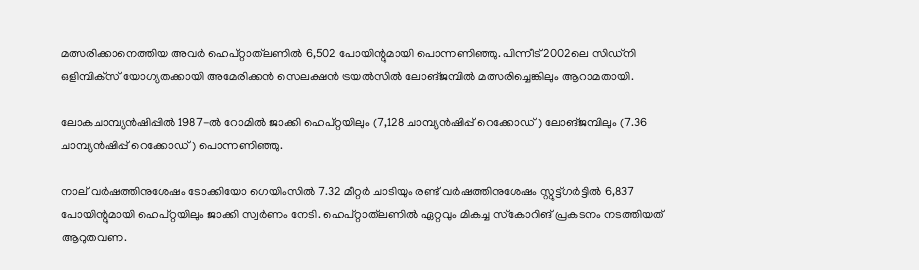മത്സരിക്കാനെത്തിയ അവർ ഹെപ്റ്റാത്‌ലണിൽ 6,502 പോയിന്റുമായി പൊന്നണിഞ്ഞു. പിന്നീട് 2002ലെ സിഡ്‌നി ഒളിമ്പിക്‌സ് യോഗ്യതക്കായി അമേരിക്കൻ സെലക്ഷൻ ട്രയൽസിൽ ലോങ്ജമ്പിൽ മത്സരിച്ചെങ്കിലും ആറാമതായി.

ലോകചാമ്പ്യൻഷിപ്പിൽ 1987-ൽ റോമിൽ ജാക്കി ഹെപ്റ്റയിലും (7,128 ചാമ്പ്യൻഷിപ്പ് റെക്കോഡ്) ലോങ്ജമ്പിലും (7.36 ചാമ്പ്യൻഷിപ്പ് റെക്കോഡ്) പൊന്നണിഞ്ഞു.

നാല് വർഷത്തിനുശേഷം ടോക്കിയോ ഗെയിംസിൽ 7.32 മീറ്റർ ചാടിയും രണ്ട് വർഷത്തിനുശേഷം സ്റ്റുട്ട്ഗർട്ടിൽ 6,837 പോയിന്റുമായി ഹെപ്റ്റയിലും ജാക്കി സ്വർണം നേടി. ഹെപ്റ്റാത്‌ലണിൽ ഏറ്റവും മികച്ച സ്‌കോറിങ് പ്രകടനം നടത്തിയത് ആറുതവണ.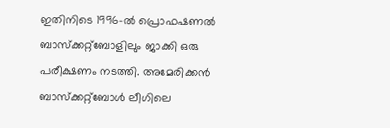ഇതിനിടെ 1996-ൽ പ്രൊഫഷണൽ ബാസ്‌ക്കറ്റ്‌ബോളിലും ജാക്കി ഒരു പരീക്ഷണം നടത്തി. അമേരിക്കൻ ബാസ്‌ക്കറ്റ്‌ബോൾ ലീഗിലെ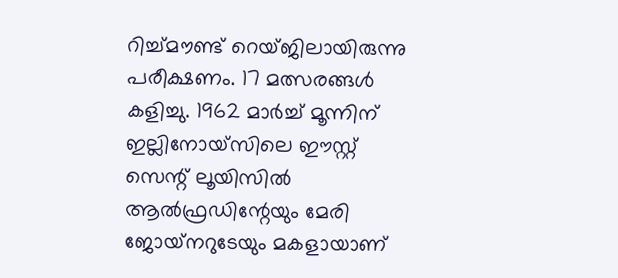റിച്ച്മൗണ്ട് റെയ്ജിലായിരുന്നു പരീക്ഷണം. 17 മത്സരങ്ങൾ കളിച്ചു. 1962 മാർച്ച് മൂന്നിന് ഇല്ലിനോയ്‌സിലെ ഈസ്റ്റ് സെന്റ് ലൂയിസിൽ ആൽഫ്രഡിന്റേയും മേരി ജോയ്‌നറുടേയും മകളായാണ്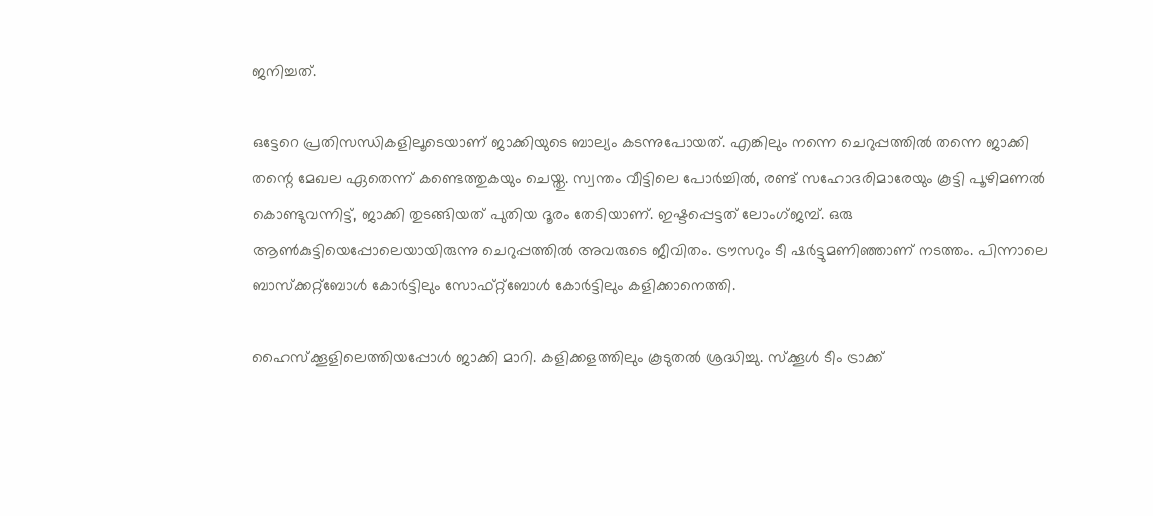ജനിച്ചത്.

ഒട്ടേറെ പ്രതിസന്ധികളിലൂടെയാണ് ജാക്കിയുടെ ബാല്യം കടന്നുപോയത്. എങ്കിലും നന്നെ ചെറുപ്പത്തിൽ തന്നെ ജാക്കി തന്റെ മേഖല ഏതെന്ന് കണ്ടെത്തുകയും ചെയ്തു. സ്വന്തം വീട്ടിലെ പോർച്ചിൽ, രണ്ട് സഹോദരിമാരേയും കൂട്ടി പൂഴിമണൽ കൊണ്ടുവന്നിട്ട്, ജാക്കി തുടങ്ങിയത് പുതിയ ദൂരം തേടിയാണ്. ഇഷ്ടപ്പെട്ടത് ലോംഗ്ജമ്പ്. ഒരു ആൺകുട്ടിയെപ്പോലെയായിരുന്നു ചെറുപ്പത്തിൽ അവരുടെ ജീവിതം. ട്രൗസറും ടീ ഷർട്ടുമണിഞ്ഞാണ് നടത്തം. പിന്നാലെ ബാസ്‌ക്കറ്റ്‌ബോൾ കോർട്ടിലും സോഫ്റ്റ്‌ബോൾ കോർട്ടിലും കളിക്കാനെത്തി.

ഹൈസ്‌ക്കൂളിലെത്തിയപ്പോൾ ജാക്കി മാറി. കളിക്കളത്തിലും കൂടുതൽ ശ്രദ്ധിച്ചു. സ്‌ക്കൂൾ ടീം ട്രാക്ക്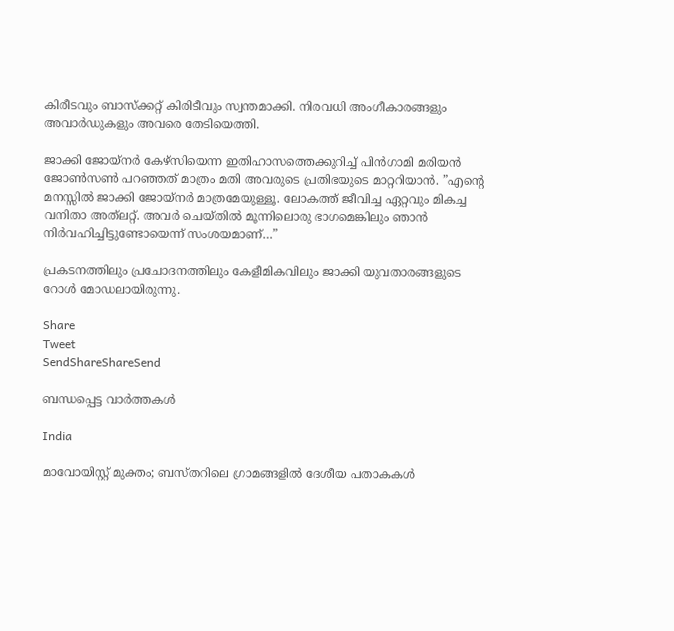കിരീടവും ബാസ്‌ക്കറ്റ് കിരിടീവും സ്വന്തമാക്കി. നിരവധി അംഗീകാരങ്ങളും അവാർഡുകളും അവരെ തേടിയെത്തി.

ജാക്കി ജോയ്‌നർ കേഴ്‌സിയെന്ന ഇതിഹാസത്തെക്കുറിച്ച് പിൻഗാമി മരിയൻ ജോൺസൺ പറഞ്ഞത് മാത്രം മതി അവരുടെ പ്രതിഭയുടെ മാറ്ററിയാൻ. ”എന്റെ മനസ്സിൽ ജാക്കി ജോയ്‌നർ മാത്രമേയുള്ളൂ. ലോകത്ത് ജീവിച്ച ഏറ്റവും മികച്ച വനിതാ അത്‌ലറ്റ്. അവർ ചെയ്തിൽ മൂന്നിലൊരു ഭാഗമെങ്കിലും ഞാൻ നിർവഹിച്ചിട്ടുണ്ടോയെന്ന് സംശയമാണ്…”

പ്രകടനത്തിലും പ്രചോദനത്തിലും കേളീമികവിലും ജാക്കി യുവതാരങ്ങളുടെ റോൾ മോഡലായിരുന്നു.

Share
Tweet
SendShareShareSend

ബന്ധപ്പെട്ട വാര്‍ത്തകള്‍

India

മാവോയിസ്റ്റ് മുക്തം; ബസ്തറിലെ ഗ്രാമങ്ങളില്‍ ദേശീയ പതാകകള്‍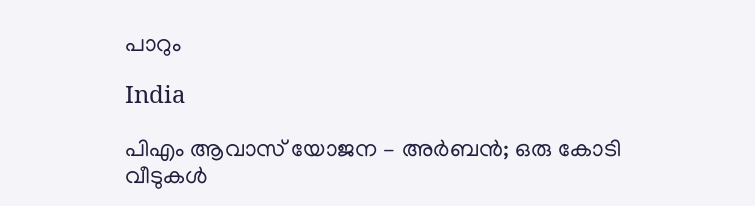പാറും

India

പിഎം ആവാസ് യോജന – അര്‍ബന്‍; ഒരു കോടി വീടുകള്‍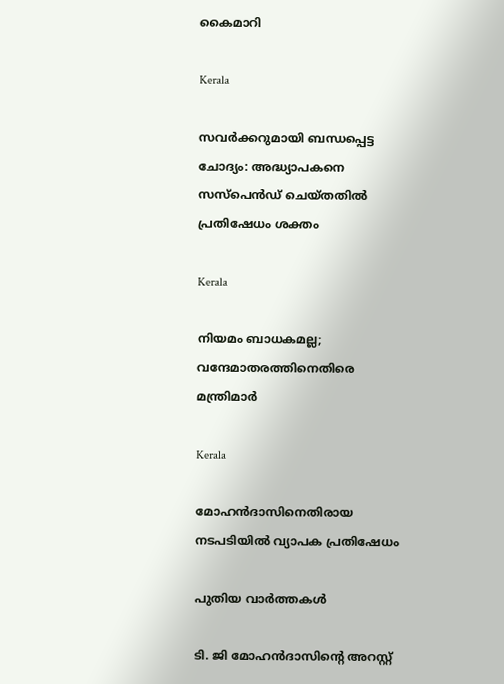കൈമാറി

Kerala

സവര്‍ക്കറുമായി ബന്ധപ്പെട്ട ചോദ്യം: അദ്ധ്യാപകനെ സസ്‌പെന്‍ഡ് ചെയ്തതില്‍ പ്രതിഷേധം ശക്തം

Kerala

നിയമം ബാധകമല്ല; വന്ദേമാതരത്തിനെതിരെ മന്ത്രിമാര്‍

Kerala

മോഹന്‍ദാസിനെതിരായ നടപടിയില്‍ വ്യാപക പ്രതിഷേധം

പുതിയ വാര്‍ത്തകള്‍

ടി. ജി മോഹന്‍ദാസിന്റെ അറസ്റ്റ്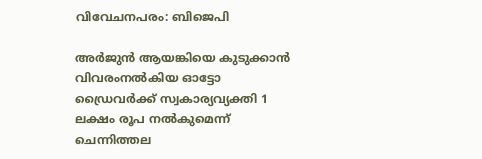വിവേചനപരം: ബിജെപി

അര്‍ജുന്‍ ആയങ്കിയെ കുടുക്കാന്‍ വിവരംനല്‍കിയ ഓട്ടോ ഡ്രൈവര്‍ക്ക് സ്വകാര്യവ്യക്തി 1 ലക്ഷം രൂപ നല്‍കുമെന്ന് ചെന്നിത്തല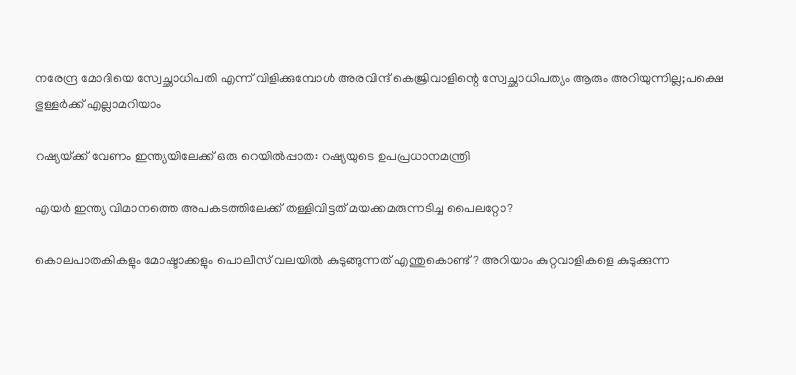നരേന്ദ്ര മോദിയെ സ്വേച്ഛാധിപതി എന്ന് വിളിക്കുമ്പോൾ അരവിന്ദ് കെജ്രിവാളിന്റെ സ്വേച്ഛാധിപത്യം ആരും അറിയുന്നില്ല;പക്ഷെ ഭുള്ളര്‍ക്ക് എല്ലാമറിയാം

റഷ്യയ്‌ക്ക് വേണം ഇന്ത്യയിലേക്ക് ഒരു റെയില്‍പ്പാത: റഷ്യയുടെ ഉപപ്രധാനമന്ത്രി

എ‍യര്‍ ഇന്ത്യ വിമാനത്തെ അപകടത്തിലേക്ക് തള്ളിവിട്ടത് മയക്കമരുന്നടിച്ച പൈലറ്റോ?

കൊലപാതകികളും മോഷ്ടാക്കളും പൊലീസ് വലയില്‍ കുടുങ്ങുന്നത് എന്തുകൊണ്ട്? അറിയാം കുറ്റവാളികളെ കുടുക്കുന്ന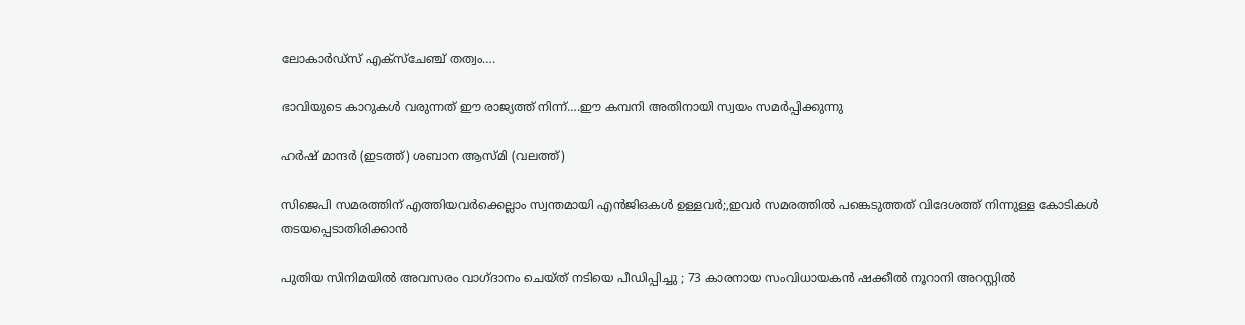ലോകാര്‍ഡ്സ് എക്സ്ചേഞ്ച് തത്വം….

ഭാവിയുടെ കാറുകള്‍ വരുന്നത് ഈ രാജ്യത്ത് നിന്ന്….ഈ കമ്പനി അതിനായി സ്വയം സമര്‍പ്പിക്കുന്നു

ഹര്‍ഷ് മാന്ദര്‍ (ഇടത്ത്) ശബാന ആസ്മി (വലത്ത്)

സിജെപി സമരത്തിന് എത്തിയവര്‍ക്കെല്ലാം സ്വന്തമായി എന്‍ജിഒകള്‍ ഉള്ളവര്‍;,ഇവര്‍ സമരത്തില്‍ പങ്കെടുത്തത് വിദേശത്ത് നിന്നുള്ള കോടികള്‍ തടയപ്പെടാതിരിക്കാന്‍

പുതിയ സിനിമയിൽ അവസരം വാഗ്ദാനം ചെയ്ത് നടിയെ പീഡിപ്പിച്ചു ; 73 കാരനായ സംവിധായകൻ ഷക്കീൽ നൂറാനി അറസ്റ്റിൽ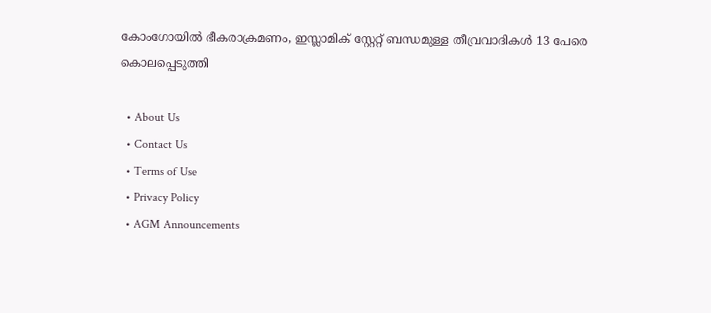കോംഗോയിൽ ഭീകരാക്രമണം, ഇസ്ലാമിക് സ്റ്റേറ്റ് ബന്ധമുള്ള തീവ്രവാദികൾ 13 പേരെ കൊലപ്പെടുത്തി

  • About Us
  • Contact Us
  • Terms of Use
  • Privacy Policy
  • AGM Announcements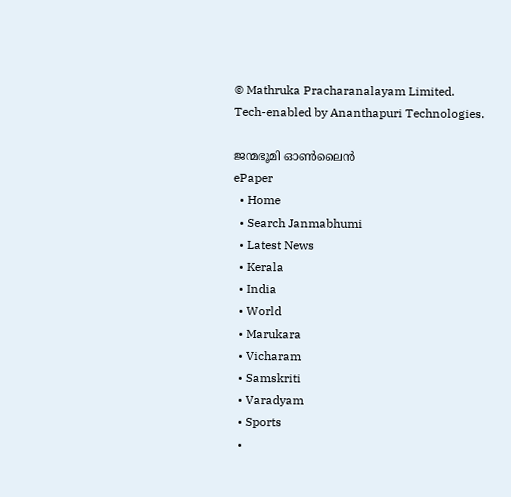© Mathruka Pracharanalayam Limited.
Tech-enabled by Ananthapuri Technologies.

ജന്മഭൂമി ഓണ്‍ലൈന്‍
ePaper
  • Home
  • Search Janmabhumi
  • Latest News
  • Kerala
  • India
  • World
  • Marukara
  • Vicharam
  • Samskriti
  • Varadyam
  • Sports
  •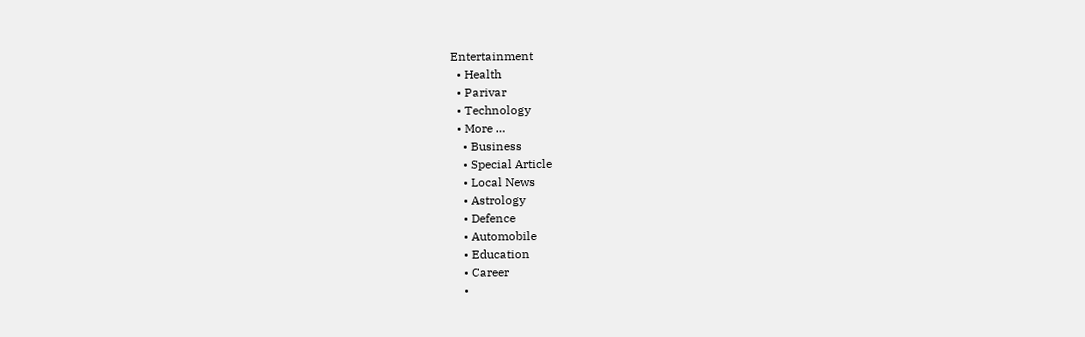Entertainment
  • Health
  • Parivar
  • Technology
  • More …
    • Business
    • Special Article
    • Local News
    • Astrology
    • Defence
    • Automobile
    • Education
    • Career
    •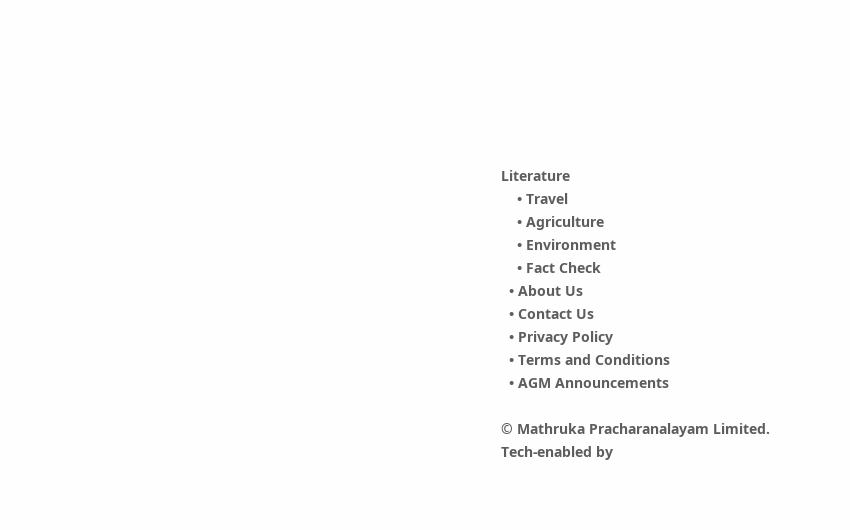Literature
    • Travel
    • Agriculture
    • Environment
    • Fact Check
  • About Us
  • Contact Us
  • Privacy Policy
  • Terms and Conditions
  • AGM Announcements

© Mathruka Pracharanalayam Limited.
Tech-enabled by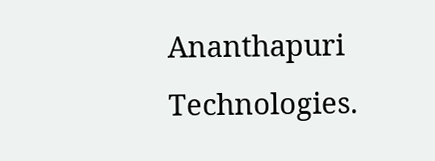Ananthapuri Technologies.